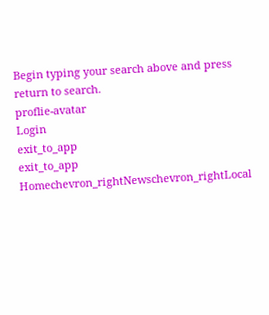Begin typing your search above and press return to search.
proflie-avatar
Login
exit_to_app
exit_to_app
Homechevron_rightNewschevron_rightLocal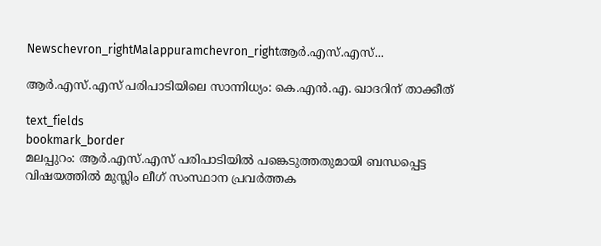Newschevron_rightMalappuramchevron_rightആർ.എസ്.എസ്...

ആർ.എസ്.എസ് പരിപാടിയിലെ സാന്നിധ്യം: കെ.എൻ.എ. ഖാദറിന് താക്കീത്

text_fields
bookmark_border
മലപ്പുറം: ആർ.എസ്.എസ് പരിപാടിയിൽ പങ്കെടുത്തതുമായി ബന്ധപ്പെട്ട വിഷയത്തിൽ മുസ്ലിം ലീഗ്‌ സംസ്ഥാന പ്രവർത്തക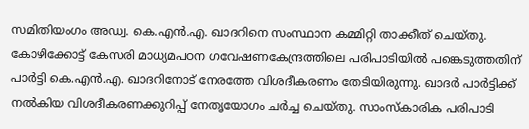സമിതിയംഗം അഡ്വ. കെ.എൻ.എ. ഖാദറിനെ സംസ്ഥാന കമ്മിറ്റി താക്കീത്‌ ചെയ്തു. കോഴിക്കോട്ട്‌ കേസരി മാധ്യമപഠന ഗവേഷണകേന്ദ്രത്തിലെ പരിപാടിയിൽ പങ്കെടുത്തതിന് പാർട്ടി കെ.എൻ.എ. ഖാദറിനോട്‌ നേരത്തേ വിശദീകരണം തേടിയിരുന്നു. ഖാദർ പാർട്ടിക്ക് നൽകിയ വിശദീകരണക്കുറിപ്പ്‌ നേതൃയോഗം ചർച്ച ചെയ്തു. സാംസ്കാരിക പരിപാടി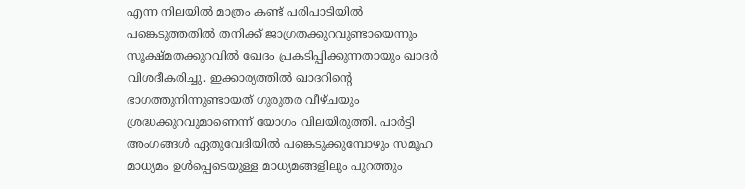എന്ന നിലയിൽ മാത്രം കണ്ട്‌ പരിപാടിയിൽ പങ്കെടുത്തതിൽ തനിക്ക്‌ ജാഗ്രതക്കുറവുണ്ടായെന്നും സൂക്ഷ്മതക്കുറവിൽ ഖേദം പ്രകടിപ്പിക്കുന്നതായും ഖാദർ വിശദീകരിച്ചു. ഇക്കാര്യത്തിൽ ഖാദറിന്‍റെ ഭാഗത്തുനിന്നുണ്ടായത്‌ ഗുരുതര വീഴ്ചയും ശ്രദ്ധക്കുറവുമാണെന്ന് യോഗം വിലയിരുത്തി. പാർട്ടി അംഗങ്ങൾ ഏതുവേദിയിൽ പങ്കെടുക്കുമ്പോഴും സമൂഹ മാധ്യമം ഉൾപ്പെടെയുള്ള മാധ്യമങ്ങളിലും പുറത്തും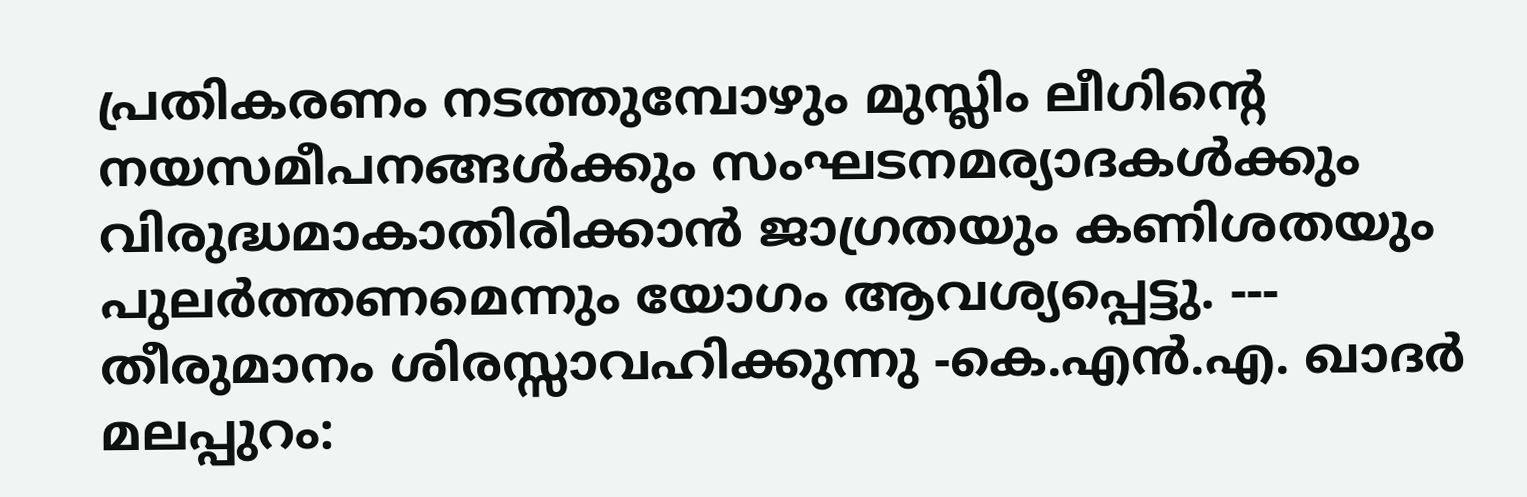പ്രതികരണം നടത്തുമ്പോഴും മുസ്ലിം ലീഗിന്‍റെ നയസമീപനങ്ങൾക്കും സംഘടനമര്യാദകൾക്കും വിരുദ്ധമാകാതിരിക്കാൻ‌ ജാഗ്രതയും കണിശതയും പുലർത്തണമെന്നും യോഗം ആവശ്യപ്പെട്ടു. --- തീരുമാനം ശിരസ്സാവഹിക്കുന്നു -കെ.എൻ.എ. ഖാദർ മലപ്പുറം: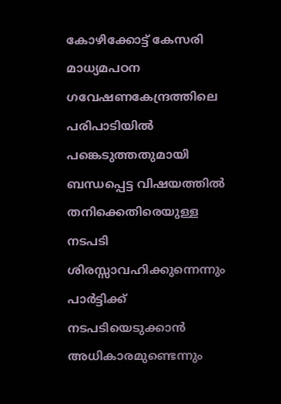കോഴിക്കോട്ട്‌ കേസരി മാധ്യമപഠന ഗവേഷണകേന്ദ്രത്തിലെ പരിപാടിയിൽ പങ്കെടുത്തതുമായി ബന്ധപ്പെട്ട വിഷയത്തിൽ തനിക്കെതിരെയുള്ള നടപടി ശിരസ്സാവഹിക്കുന്നെന്നും പാർട്ടിക്ക് നടപടിയെടുക്കാൻ അധികാരമുണ്ടെന്നും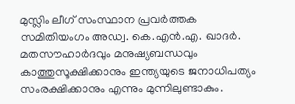മുസ്ലിം ലീഗ്‌ സംസ്ഥാന പ്രവർത്തക സമിതിയംഗം അഡ്വ. കെ.എൻ.എ. ഖാദർ. മതസൗഹാർദവും മനുഷ്യബന്ധവും കാത്തുസൂക്ഷിക്കാനും ഇന്ത്യയുടെ ജനാധിപത്യം സംരക്ഷിക്കാനും എന്നും മുന്നിലുണ്ടാകും.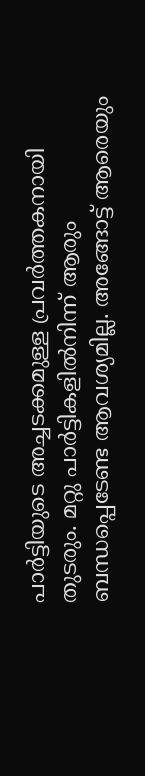പാർട്ടിയുടെ അച്ചടക്കമുള്ള പ്രവർത്തകനായി തുടരും. മറ്റു പാർട്ടികളിൽനിന്ന് ആരും ബന്ധപ്പെടേണ്ട ആവശ്യമില്ല. അങ്ങോട്ട് ആരെയും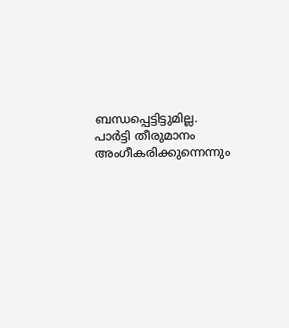ബന്ധപ്പെട്ടിട്ടുമില്ല. പാർട്ടി തീരുമാനം അംഗീകരിക്കുന്നെന്നും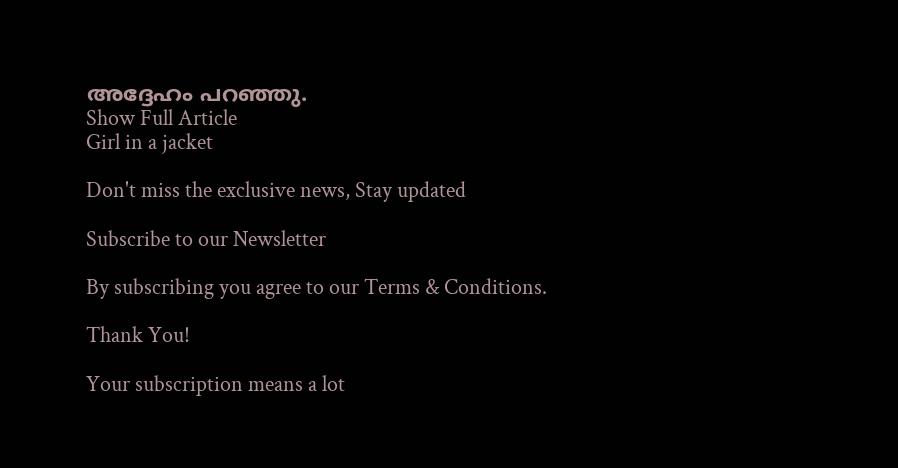അദ്ദേഹം പറഞ്ഞു.
Show Full Article
Girl in a jacket

Don't miss the exclusive news, Stay updated

Subscribe to our Newsletter

By subscribing you agree to our Terms & Conditions.

Thank You!

Your subscription means a lot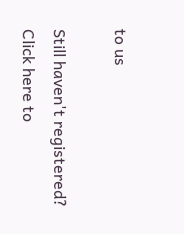to us

Still haven't registered? Click here to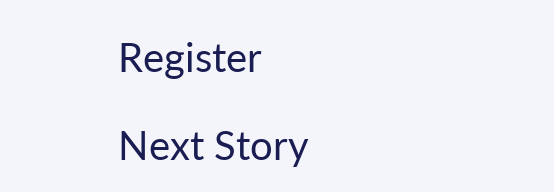Register

Next Story